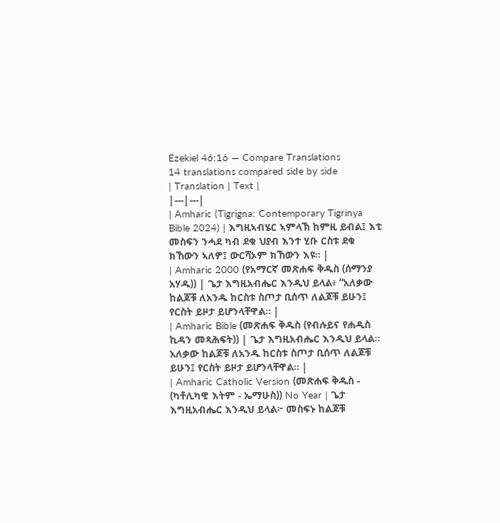Ezekiel 46:16 — Compare Translations
14 translations compared side by side
| Translation | Text |
|---|---|
| Amharic (Tigrigna: Contemporary Tigrinya Bible 2024) | እግዚኣብሄር ኣምላኽ ከምዚ ይብል፤ እቲ መስፍን ንሓደ ካብ ደቁ ህያብ እንተ ሂቡ ርስቱ ደቁ ክኸውን ኣለዎ፤ ውርሻኦም ክኸውን እዩ። |
| Amharic 2000 (የአማርኛ መጽሐፍ ቅዱስ (ሰማንያ አሃዱ)) | ጌታ እግዚአብሔር እንዲህ ይላል፥ “አለቃው ከልጆቹ ለአንዱ ከርስቱ ስጦታ ቢሰጥ ለልጆቹ ይሁን፤ የርስት ይዞታ ይሆንላቸዋል። |
| Amharic Bible (መጽሐፍ ቅዱስ (የብሉይና የሐዲስ ኪዳን መጻሕፍት)) | ጌታ እግዚአብሔር እንዲህ ይላል። አለቃው ከልጆቹ ለአንዱ ከርስቱ ስጦታ ቢሰጥ ለልጆቹ ይሁን፤ የርስት ይዞታ ይሆንላቸዋል። |
| Amharic Catholic Version (መጽሐፍ ቅዱስ - (ካቶሊካዊ እትም - ኤማሁስ)) No Year | ጌታ እግዚአብሔር እንዲህ ይላል፦ መስፍኑ ከልጆቹ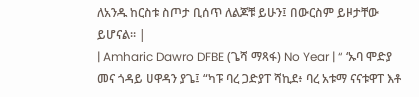ለአንዱ ከርስቱ ስጦታ ቢሰጥ ለልጆቹ ይሁን፤ በውርስም ይዞታቸው ይሆናል። |
| Amharic Dawro DFBE (ጌሻ ማጻፋ) No Year | “ ‘ኡባ ሞድያ መና ጎዳይ ሀዋዳን ያጌ፤ “ካፑ ባረ ጋድያፐ ሻኪደ፥ ባረ አቱማ ናናቱዋፐ እቶ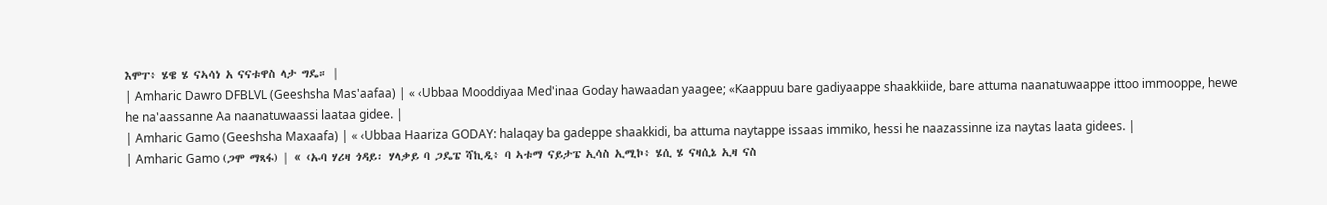እሞፐ፥ ሄዌ ሄ ናኣሳነ አ ናናቱዋስ ላታ ግዴ። |
| Amharic Dawro DFBLVL (Geeshsha Mas'aafaa) | « ‹Ubbaa Mooddiyaa Med'inaa Goday hawaadan yaagee; «Kaappuu bare gadiyaappe shaakkiide, bare attuma naanatuwaappe ittoo immooppe, hewe he na'aassanne Aa naanatuwaassi laataa gidee. |
| Amharic Gamo (Geeshsha Maxaafa) | « ‹Ubbaa Haariza GODAY: halaqay ba gadeppe shaakkidi, ba attuma naytappe issaas immiko, hessi he naazassinne iza naytas laata gidees. |
| Amharic Gamo (ጋሞ ማጻፋ) | « ‹ኡባ ሃሪዛ ጎዳይ፡ ሃላቃይ ባ ጋዴፔ ሻኪዲ፥ ባ ኣቱማ ናይታፔ ኢሳስ ኢሚኮ፥ ሄሲ ሄ ናዛሲኔ ኢዛ ናስ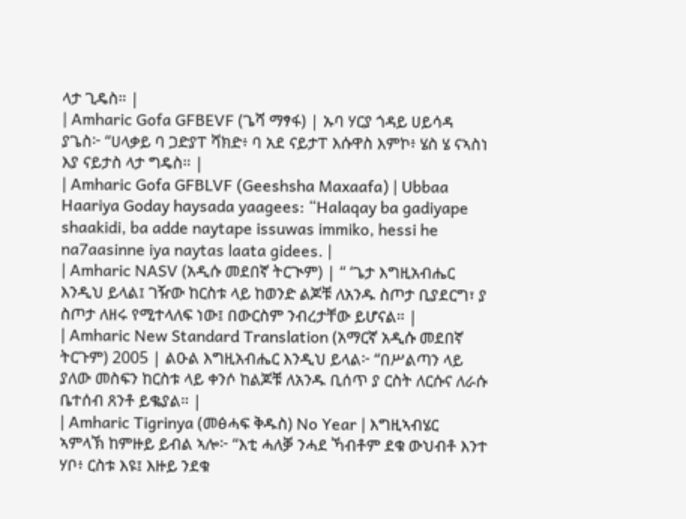ላታ ጊዴስ። |
| Amharic Gofa GFBEVF (ጌሻ ማፃፋ) | ኡባ ሃርያ ጎዳይ ሀይሳዳ ያጌስ፦ “ሀላቃይ ባ ጋድያፐ ሻክድ፥ ባ አደ ናይታፐ እሱዋስ እምኮ፥ ሄስ ሄ ናኣስነ እያ ናይታስ ላታ ግዴስ። |
| Amharic Gofa GFBLVF (Geeshsha Maxaafa) | Ubbaa Haariya Goday haysada yaagees: “Halaqay ba gadiyape shaakidi, ba adde naytape issuwas immiko, hessi he na7aasinne iya naytas laata gidees. |
| Amharic NASV (አዲሱ መደበኛ ትርጒም) | “ ‘ጌታ እግዚአብሔር እንዲህ ይላል፤ ገዥው ከርስቱ ላይ ከወንድ ልጆቹ ለአንዱ ስጦታ ቢያደርግ፣ ያ ስጦታ ለዘሩ የሚተላለፍ ነው፤ በውርስም ንብረታቸው ይሆናል። |
| Amharic New Standard Translation (አማርኛ አዲሱ መደበኛ ትርጉም) 2005 | ልዑል እግዚአብሔር እንዲህ ይላል፦ “በሥልጣን ላይ ያለው መስፍን ከርስቱ ላይ ቀንሶ ከልጆቹ ለአንዱ ቢሰጥ ያ ርስት ለርሱና ለራሱ ቤተሰብ ጸንቶ ይቈያል። |
| Amharic Tigrinya (መፅሓፍ ቅዱስ) No Year | እግዚኣብሄር ኣምላኽ ከምዙይ ይብል ኣሎ፦ “እቲ ሓለቓ ንሓደ ኻብቶም ደቁ ውህብቶ እንተ ሃቦ፥ ርስቱ እዩ፤ እዙይ ንደቁ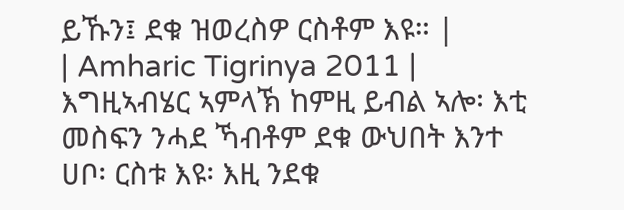ይኹን፤ ደቁ ዝወረስዎ ርስቶም እዩ። |
| Amharic Tigrinya 2011 | እግዚኣብሄር ኣምላኽ ከምዚ ይብል ኣሎ፡ እቲ መስፍን ንሓደ ኻብቶም ደቁ ውህበት እንተ ሀቦ፡ ርስቱ እዩ፡ እዚ ንደቁ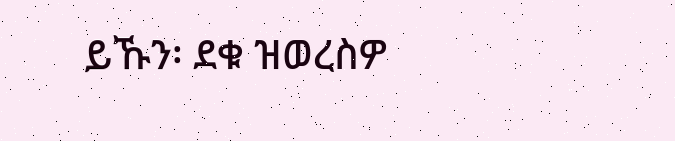ይኹን፡ ደቁ ዝወረስዎ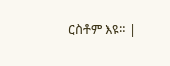ርስቶም እዩ። |